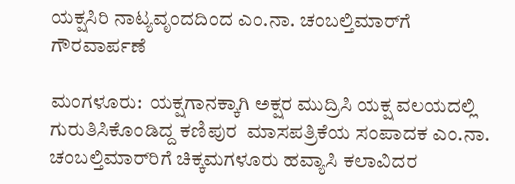ಯಕ್ಷಸಿರಿ ನಾಟ್ಯವೃಂದದಿಂದ ಎಂ.ನಾ. ಚಂಬಲ್ತಿಮಾರ್‌ಗೆ ಗೌರವಾರ್ಪಣೆ

ಮಂಗಳೂರು:  ಯಕ್ಷಗಾನಕ್ಕಾಗಿ ಅಕ್ಷರ ಮುದ್ರಿಸಿ ಯಕ್ಷ ವಲಯದಲ್ಲಿ  ಗುರುತಿಸಿಕೊಂಡಿದ್ದ ಕಣಿಪುರ  ಮಾಸಪತ್ರಿಕೆಯ ಸಂಪಾದಕ ಎಂ.ನಾ. ಚಂಬಲ್ತಿಮಾರ್‌ರಿಗೆ ಚಿಕ್ಕಮಗಳೂರು ಹವ್ಯಾಸಿ ಕಲಾವಿದರ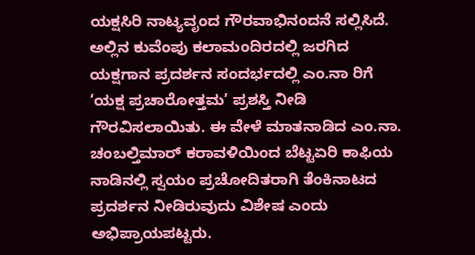ಯಕ್ಷಸಿರಿ ನಾಟ್ಯವೃಂದ ಗೌರವಾಭಿನಂದನೆ ಸಲ್ಲಿಸಿದೆ. ಅಲ್ಲಿನ ಕುವೆಂಪು ಕಲಾಮಂದಿರದಲ್ಲಿ ಜರಗಿದ ಯಕ್ಷಗಾನ ಪ್ರದರ್ಶನ ಸಂದರ್ಭದಲ್ಲಿ ಎಂ.ನಾ ರಿಗೆ ‘ಯಕ್ಷ ಪ್ರಚಾರೋತ್ತಮ’ ಪ್ರಶಸ್ತಿ ನೀಡಿ ಗೌರವಿಸಲಾಯಿತು. ಈ ವೇಳೆ ಮಾತನಾಡಿದ ಎಂ.ನಾ. ಚಂಬಲ್ತಿಮಾರ್ ಕರಾವಳಿಯಿಂದ ಬೆಟ್ಟಏರಿ ಕಾಫಿಯ ನಾಡಿನಲ್ಲಿ ಸ್ವಯಂ ಪ್ರಚೋದಿತರಾಗಿ ತೆಂಕಿನಾಟದ ಪ್ರದರ್ಶನ ನೀಡಿರುವುದು ವಿಶೇಷ ಎಂದು ಅಭಿಪ್ರಾಯಪಟ್ಟರು.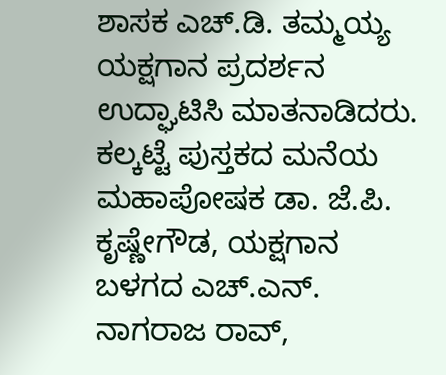ಶಾಸಕ ಎಚ್.ಡಿ. ತಮ್ಮಯ್ಯ ಯಕ್ಷಗಾನ ಪ್ರದರ್ಶನ ಉದ್ಘಾಟಿಸಿ ಮಾತನಾಡಿದರು.  ಕಲ್ಕಟ್ಟೆ ಪುಸ್ತಕದ ಮನೆಯ ಮಹಾಪೋಷಕ ಡಾ. ಜೆ.ಪಿ. ಕೃಷ್ಣೇಗೌಡ, ಯಕ್ಷಗಾನ ಬಳಗದ ಎಚ್.ಎನ್. ನಾಗರಾಜ ರಾವ್,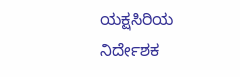ಯಕ್ಷಸಿರಿಯ ನಿರ್ದೇಶಕ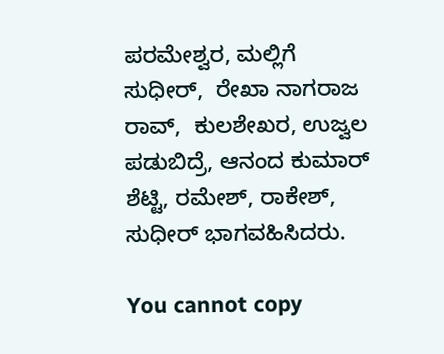ಪರಮೇಶ್ವರ, ಮಲ್ಲಿಗೆ ಸುಧೀರ್,  ರೇಖಾ ನಾಗರಾಜ ರಾವ್,  ಕುಲಶೇಖರ, ಉಜ್ವಲ ಪಡುಬಿದ್ರೆ, ಆನಂದ ಕುಮಾರ್ ಶೆಟ್ಟಿ, ರಮೇಶ್, ರಾಕೇಶ್, ಸುಧೀರ್ ಭಾಗವಹಿಸಿದರು.

You cannot copy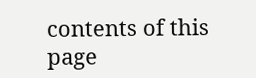contents of this page